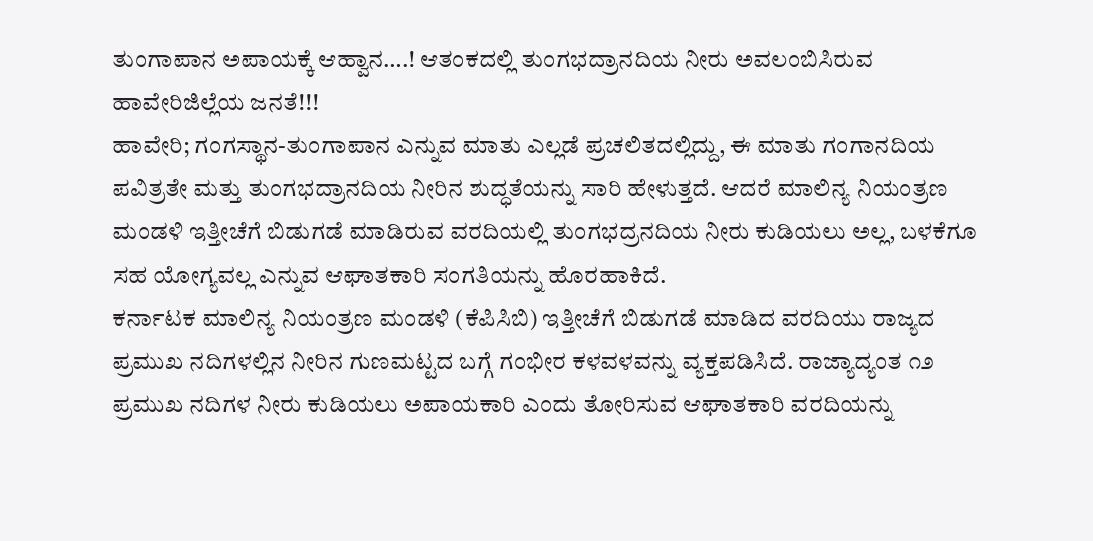ತುಂಗಾಪಾನ ಅಪಾಯಕ್ಕೆ ಆಹ್ವಾನ….! ಆತಂಕದಲ್ಲಿ ತುಂಗಭದ್ರಾನದಿಯ ನೀರು ಅವಲಂಬಿಸಿರುವ ಹಾವೇರಿಜಿಲ್ಲೆಯ ಜನತೆ!!!
ಹಾವೇರಿ; ಗಂಗಸ್ಥಾನ-ತುಂಗಾಪಾನ ಎನ್ನುವ ಮಾತು ಎಲ್ಲಡೆ ಪ್ರಚಲಿತದಲ್ಲಿದ್ದು, ಈ ಮಾತು ಗಂಗಾನದಿಯ ಪವಿತ್ರತೇ ಮತ್ತು ತುಂಗಭದ್ರಾನದಿಯ ನೀರಿನ ಶುದ್ಧತೆಯನ್ನು ಸಾರಿ ಹೇಳುತ್ತದೆ. ಆದರೆ ಮಾಲಿನ್ಯ ನಿಯಂತ್ರಣ ಮಂಡಳಿ ಇತ್ತೀಚೆಗೆ ಬಿಡುಗಡೆ ಮಾಡಿರುವ ವರದಿಯಲ್ಲಿ ತುಂಗಭದ್ರನದಿಯ ನೀರು ಕುಡಿಯಲು ಅಲ್ಲ, ಬಳಕೆಗೂ ಸಹ ಯೋಗ್ಯವಲ್ಲ ಎನ್ನುವ ಆಘಾತಕಾರಿ ಸಂಗತಿಯನ್ನು ಹೊರಹಾಕಿದೆ.
ಕರ್ನಾಟಕ ಮಾಲಿನ್ಯ ನಿಯಂತ್ರಣ ಮಂಡಳಿ (ಕೆಪಿಸಿಬಿ) ಇತ್ತೀಚೆಗೆ ಬಿಡುಗಡೆ ಮಾಡಿದ ವರದಿಯು ರಾಜ್ಯದ ಪ್ರಮುಖ ನದಿಗಳಲ್ಲಿನ ನೀರಿನ ಗುಣಮಟ್ಟದ ಬಗ್ಗೆ ಗಂಭೀರ ಕಳವಳವನ್ನು ವ್ಯಕ್ತಪಡಿಸಿದೆ. ರಾಜ್ಯಾದ್ಯಂತ ೧೨ ಪ್ರಮುಖ ನದಿಗಳ ನೀರು ಕುಡಿಯಲು ಅಪಾಯಕಾರಿ ಎಂದು ತೋರಿಸುವ ಆಘಾತಕಾರಿ ವರದಿಯನ್ನು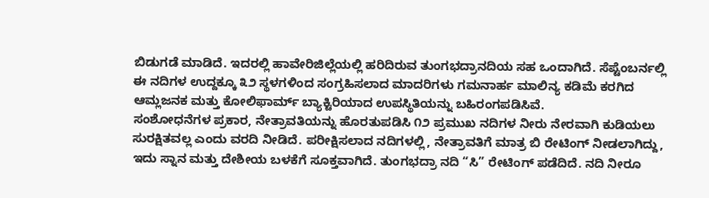ಬಿಡುಗಡೆ ಮಾಡಿದೆ. ಇದರಲ್ಲಿ ಹಾವೇರಿಜಿಲ್ಲೆಯಲ್ಲಿ ಹರಿದಿರುವ ತುಂಗಭದ್ರಾನದಿಯ ಸಹ ಒಂದಾಗಿದೆ. ಸೆಪ್ಟೆಂಬರ್ನಲ್ಲಿ ಈ ನದಿಗಳ ಉದ್ದಕ್ಕೂ ೩೨ ಸ್ಥಳಗಳಿಂದ ಸಂಗ್ರಹಿಸಲಾದ ಮಾದರಿಗಳು ಗಮನಾರ್ಹ ಮಾಲಿನ್ಯ ಕಡಿಮೆ ಕರಗಿದ ಆಮ್ಲಜನಕ ಮತ್ತು ಕೋಲಿಫಾರ್ಮ್ ಬ್ಯಾಕ್ಟಿರಿಯಾದ ಉಪಸ್ಥಿತಿಯನ್ನು ಬಹಿರಂಗಪಡಿಸಿವೆ.
ಸಂಶೋಧನೆಗಳ ಪ್ರಕಾರ, ನೇತ್ರಾವತಿಯನ್ನು ಹೊರತುಪಡಿಸಿ ೧೨ ಪ್ರಮುಖ ನದಿಗಳ ನೀರು ನೇರವಾಗಿ ಕುಡಿಯಲು ಸುರಕ್ಷಿತವಲ್ಲ ಎಂದು ವರದಿ ನೀಡಿದೆ. ಪರೀಕ್ಷಿಸಲಾದ ನದಿಗಳಲ್ಲಿ, ನೇತ್ರಾವತಿಗೆ ಮಾತ್ರ ಬಿ ರೇಟಿಂಗ್ ನೀಡಲಾಗಿದ್ದು, ಇದು ಸ್ನಾನ ಮತ್ತು ದೇಶೀಯ ಬಳಕೆಗೆ ಸೂಕ್ತವಾಗಿದೆ. ತುಂಗಭದ್ರಾ ನದಿ “ಸಿ” ರೇಟಿಂಗ್ ಪಡೆದಿದೆ. ನದಿ ನೀರೂ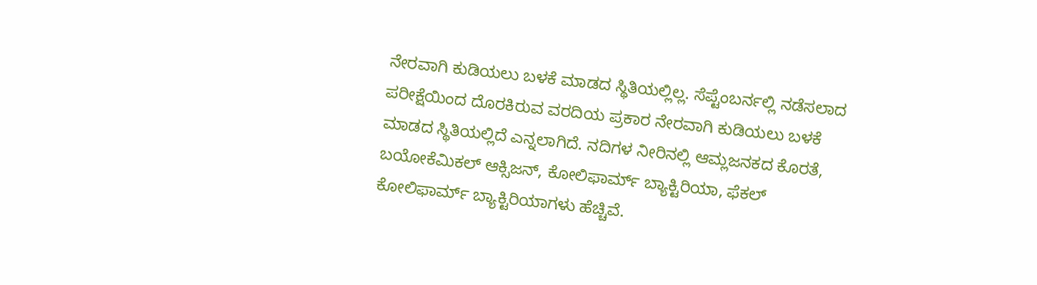ನೇರವಾಗಿ ಕುಡಿಯಲು ಬಳಕೆ ಮಾಡದ ಸ್ಥಿತಿಯಲ್ಲಿಲ್ಲ. ಸೆಪ್ಟೆಂಬರ್ನಲ್ಲಿ ನಡೆಸಲಾದ ಪರೀಕ್ಷೆಯಿಂದ ದೊರಕಿರುವ ವರದಿಯ ಪ್ರಕಾರ ನೇರವಾಗಿ ಕುಡಿಯಲು ಬಳಕೆ ಮಾಡದ ಸ್ಥಿತಿಯಲ್ಲಿದೆ ಎನ್ನಲಾಗಿದೆ. ನದಿಗಳ ನೀರಿನಲ್ಲಿ ಆಮ್ಲಜನಕದ ಕೊರತೆ, ಬಯೋಕೆಮಿಕಲ್ ಆಕ್ಸಿಜನ್, ಕೋಲಿಫಾರ್ಮ್ ಬ್ಯಾಕ್ಟಿರಿಯಾ, ಫೆಕಲ್ ಕೋಲಿಫಾರ್ಮ್ ಬ್ಯಾಕ್ಟಿರಿಯಾಗಳು ಹೆಚ್ಚಿವೆ.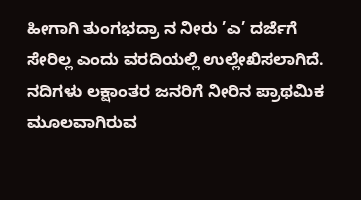ಹೀಗಾಗಿ ತುಂಗಭದ್ರಾ ನ ನೀರು ’ಎ’ ದರ್ಜೆಗೆ ಸೇರಿಲ್ಲ ಎಂದು ವರದಿಯಲ್ಲಿ ಉಲ್ಲೇಖಿಸಲಾಗಿದೆ.
ನದಿಗಳು ಲಕ್ಷಾಂತರ ಜನರಿಗೆ ನೀರಿನ ಪ್ರಾಥಮಿಕ ಮೂಲವಾಗಿರುವ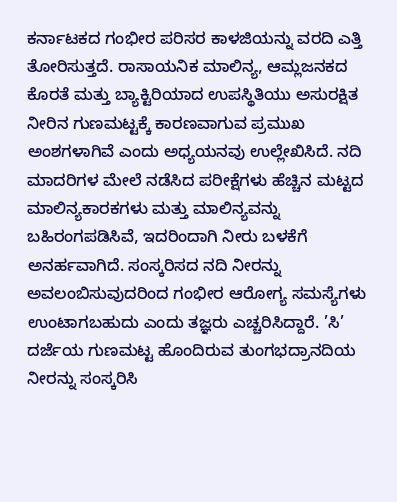ಕರ್ನಾಟಕದ ಗಂಭೀರ ಪರಿಸರ ಕಾಳಜಿಯನ್ನು ವರದಿ ಎತ್ತಿ ತೋರಿಸುತ್ತದೆ. ರಾಸಾಯನಿಕ ಮಾಲಿನ್ಯ, ಆಮ್ಲಜನಕದ ಕೊರತೆ ಮತ್ತು ಬ್ಯಾಕ್ಟಿರಿಯಾದ ಉಪಸ್ಥಿತಿಯು ಅಸುರಕ್ಷಿತ ನೀರಿನ ಗುಣಮಟ್ಟಕ್ಕೆ ಕಾರಣವಾಗುವ ಪ್ರಮುಖ ಅಂಶಗಳಾಗಿವೆ ಎಂದು ಅಧ್ಯಯನವು ಉಲ್ಲೇಖಿಸಿದೆ. ನದಿ ಮಾದರಿಗಳ ಮೇಲೆ ನಡೆಸಿದ ಪರೀಕ್ಷೆಗಳು ಹೆಚ್ಚಿನ ಮಟ್ಟದ ಮಾಲಿನ್ಯಕಾರಕಗಳು ಮತ್ತು ಮಾಲಿನ್ಯವನ್ನು ಬಹಿರಂಗಪಡಿಸಿವೆ, ಇದರಿಂದಾಗಿ ನೀರು ಬಳಕೆಗೆ ಅನರ್ಹವಾಗಿದೆ. ಸಂಸ್ಕರಿಸದ ನದಿ ನೀರನ್ನು ಅವಲಂಬಿಸುವುದರಿಂದ ಗಂಭೀರ ಆರೋಗ್ಯ ಸಮಸ್ಯೆಗಳು ಉಂಟಾಗಬಹುದು ಎಂದು ತಜ್ಞರು ಎಚ್ಚರಿಸಿದ್ದಾರೆ. ’ಸಿ’ ದರ್ಜೆಯ ಗುಣಮಟ್ಟ ಹೊಂದಿರುವ ತುಂಗಭದ್ರಾನದಿಯ ನೀರನ್ನು ಸಂಸ್ಕರಿಸಿ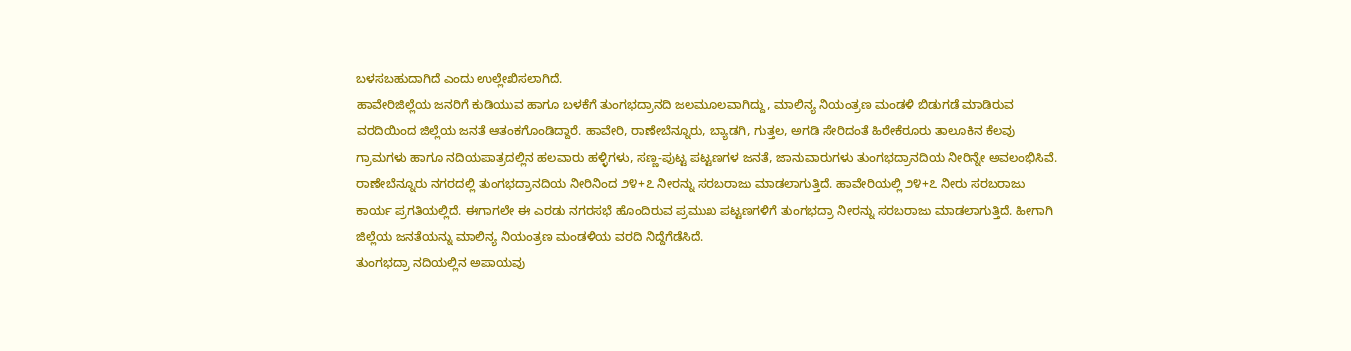ಬಳಸಬಹುದಾಗಿದೆ ಎಂದು ಉಲ್ಲೇಖಿಸಲಾಗಿದೆ.
ಹಾವೇರಿಜಿಲ್ಲೆಯ ಜನರಿಗೆ ಕುಡಿಯುವ ಹಾಗೂ ಬಳಕೆಗೆ ತುಂಗಭದ್ರಾನದಿ ಜಲಮೂಲವಾಗಿದ್ದು, ಮಾಲಿನ್ಯ ನಿಯಂತ್ರಣ ಮಂಡಳಿ ಬಿಡುಗಡೆ ಮಾಡಿರುವ ವರದಿಯಿಂದ ಜಿಲ್ಲೆಯ ಜನತೆ ಆತಂಕಗೊಂಡಿದ್ದಾರೆ. ಹಾವೇರಿ, ರಾಣೇಬೆನ್ನೂರು, ಬ್ಯಾಡಗಿ, ಗುತ್ತಲ, ಅಗಡಿ ಸೇರಿದಂತೆ ಹಿರೇಕೆರೂರು ತಾಲೂಕಿನ ಕೆಲವು ಗ್ರಾಮಗಳು ಹಾಗೂ ನದಿಯಪಾತ್ರದಲ್ಲಿನ ಹಲವಾರು ಹಳ್ಳಿಗಳು, ಸಣ್ಣ-ಪುಟ್ಟ ಪಟ್ಟಣಗಳ ಜನತೆ, ಜಾನುವಾರುಗಳು ತುಂಗಭದ್ರಾನದಿಯ ನೀರಿನ್ನೇ ಅವಲಂಭಿಸಿವೆ. ರಾಣೇಬೆನ್ನೂರು ನಗರದಲ್ಲಿ ತುಂಗಭದ್ರಾನದಿಯ ನೀರಿನಿಂದ ೨೪+೭ ನೀರನ್ನು ಸರಬರಾಜು ಮಾಡಲಾಗುತ್ತಿದೆ. ಹಾವೇರಿಯಲ್ಲಿ ೨೪+೭ ನೀರು ಸರಬರಾಜು ಕಾರ್ಯ ಪ್ರಗತಿಯಲ್ಲಿದೆ. ಈಗಾಗಲೇ ಈ ಎರಡು ನಗರಸಭೆ ಹೊಂದಿರುವ ಪ್ರಮುಖ ಪಟ್ಟಣಗಳಿಗೆ ತುಂಗಭದ್ರಾ ನೀರನ್ನು ಸರಬರಾಜು ಮಾಡಲಾಗುತ್ತಿದೆ. ಹೀಗಾಗಿ ಜಿಲ್ಲೆಯ ಜನತೆಯನ್ನು ಮಾಲಿನ್ಯ ನಿಯಂತ್ರಣ ಮಂಡಳಿಯ ವರದಿ ನಿದ್ದೆಗೆಡೆಸಿದೆ.
ತುಂಗಭದ್ರಾ ನದಿಯಲ್ಲಿನ ಅಪಾಯವು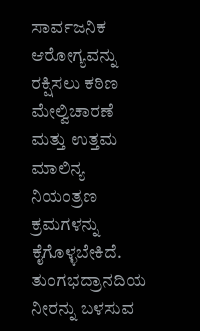ಸಾರ್ವಜನಿಕ ಆರೋಗ್ಯವನ್ನು ರಕ್ಷಿಸಲು ಕಠಿಣ ಮೇಲ್ವಿಚಾರಣೆ ಮತ್ತು ಉತ್ತಮ ಮಾಲಿನ್ಯ ನಿಯಂತ್ರಣ ಕ್ರಮಗಳನ್ನು ಕೈಗೊಳ್ಳಬೇಕಿದೆ. ತುಂಗಭದ್ರಾನದಿಯ ನೀರನ್ನು ಬಳಸುವ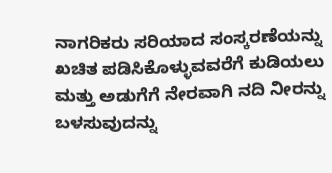ನಾಗರಿಕರು ಸರಿಯಾದ ಸಂಸ್ಕರಣೆಯನ್ನು ಖಚಿತ ಪಡಿಸಿಕೊಳ್ಳುವವರೆಗೆ ಕುಡಿಯಲು ಮತ್ತು ಅಡುಗೆಗೆ ನೇರವಾಗಿ ನದಿ ನೀರನ್ನು ಬಳಸುವುದನ್ನು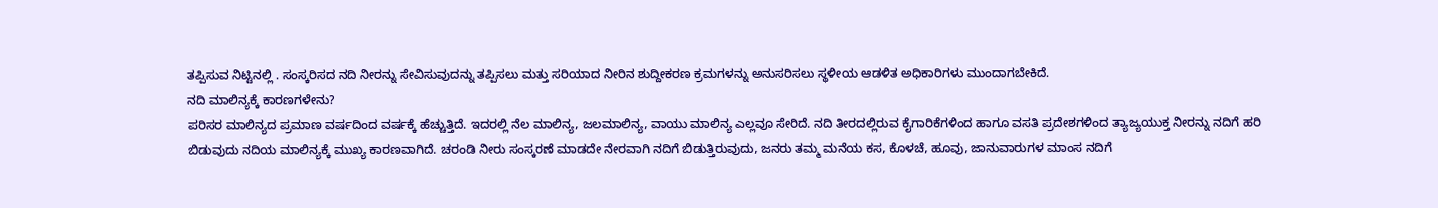ತಪ್ಪಿಸುವ ನಿಟ್ಟಿನಲ್ಲಿ . ಸಂಸ್ಕರಿಸದ ನದಿ ನೀರನ್ನು ಸೇವಿಸುವುದನ್ನು ತಪ್ಪಿಸಲು ಮತ್ತು ಸರಿಯಾದ ನೀರಿನ ಶುದ್ದೀಕರಣ ಕ್ರಮಗಳನ್ನು ಅನುಸರಿಸಲು ಸ್ಥಳೀಯ ಆಡಳಿತ ಅಧಿಕಾರಿಗಳು ಮುಂದಾಗಬೇಕಿದೆ.
ನದಿ ಮಾಲಿನ್ಯಕ್ಕೆ ಕಾರಣಗಳೇನು?
ಪರಿಸರ ಮಾಲಿನ್ಯದ ಪ್ರಮಾಣ ವರ್ಷದಿಂದ ವರ್ಷಕ್ಕೆ ಹೆಚ್ಚುತ್ತಿದೆ. ಇದರಲ್ಲಿ ನೆಲ ಮಾಲಿನ್ಯ, ಜಲಮಾಲಿನ್ಯ, ವಾಯು ಮಾಲಿನ್ಯ ಎಲ್ಲವೂ ಸೇರಿದೆ. ನದಿ ತೀರದಲ್ಲಿರುವ ಕೈಗಾರಿಕೆಗಳಿಂದ ಹಾಗೂ ವಸತಿ ಪ್ರದೇಶಗಳಿಂದ ತ್ಯಾಜ್ಯಯುಕ್ತ ನೀರನ್ನು ನದಿಗೆ ಹರಿ ಬಿಡುವುದು ನದಿಯ ಮಾಲಿನ್ಯಕ್ಕೆ ಮುಖ್ಯ ಕಾರಣವಾಗಿದೆ. ಚರಂಡಿ ನೀರು ಸಂಸ್ಕರಣೆ ಮಾಡದೇ ನೇರವಾಗಿ ನದಿಗೆ ಬಿಡುತ್ತಿರುವುದು, ಜನರು ತಮ್ಮ ಮನೆಯ ಕಸ, ಕೊಳಚೆ, ಹೂವು, ಜಾನುವಾರುಗಳ ಮಾಂಸ ನದಿಗೆ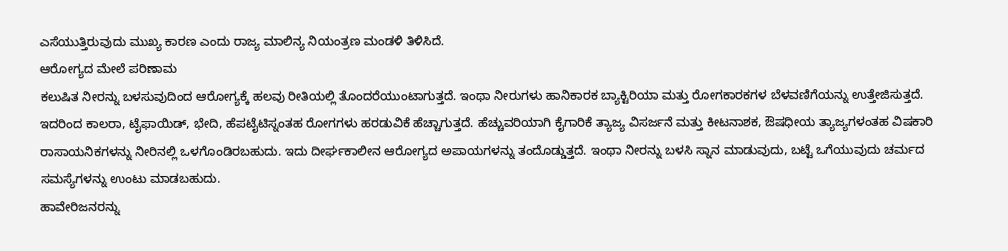ಎಸೆಯುತ್ತಿರುವುದು ಮುಖ್ಯ ಕಾರಣ ಎಂದು ರಾಜ್ಯ ಮಾಲಿನ್ಯ ನಿಯಂತ್ರಣ ಮಂಡಳಿ ತಿಳಿಸಿದೆ.
ಆರೋಗ್ಯದ ಮೇಲೆ ಪರಿಣಾಮ
ಕಲುಷಿತ ನೀರನ್ನು ಬಳಸುವುದಿಂದ ಆರೋಗ್ಯಕ್ಕೆ ಹಲವು ರೀತಿಯಲ್ಲಿ ತೊಂದರೆಯುಂಟಾಗುತ್ತದೆ. ಇಂಥಾ ನೀರುಗಳು ಹಾನಿಕಾರಕ ಬ್ಯಾಕ್ಟಿರಿಯಾ ಮತ್ತು ರೋಗಕಾರಕಗಳ ಬೆಳವಣಿಗೆಯನ್ನು ಉತ್ತೇಜಿಸುತ್ತದೆ. ಇದರಿಂದ ಕಾಲರಾ, ಟೈಫಾಯಿಡ್, ಭೇದಿ, ಹೆಪಟೈಟಿಸ್ನಂತಹ ರೋಗಗಳು ಹರಡುವಿಕೆ ಹೆಚ್ಚಾಗುತ್ತದೆ. ಹೆಚ್ಚುವರಿಯಾಗಿ ಕೈಗಾರಿಕೆ ತ್ಯಾಜ್ಯ ವಿಸರ್ಜನೆ ಮತ್ತು ಕೀಟನಾಶಕ, ಔಷಧೀಯ ತ್ಯಾಜ್ಯಗಳಂತಹ ವಿಷಕಾರಿ ರಾಸಾಯನಿಕಗಳನ್ನು ನೀರಿನಲ್ಲಿ ಒಳಗೊಂಡಿರಬಹುದು. ಇದು ದೀರ್ಘಕಾಲೀನ ಆರೋಗ್ಯದ ಅಪಾಯಗಳನ್ನು ತಂದೊಡ್ಡುತ್ತದೆ. ಇಂಥಾ ನೀರನ್ನು ಬಳಸಿ ಸ್ನಾನ ಮಾಡುವುದು, ಬಟ್ಟೆ ಒಗೆಯುವುದು ಚರ್ಮದ ಸಮಸ್ಯೆಗಳನ್ನು ಉಂಟು ಮಾಡಬಹುದು.
ಹಾವೇರಿಜನರನ್ನು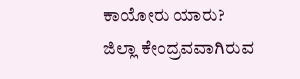ಕಾಯೋರು ಯಾರು?
ಜಿಲ್ಲಾ ಕೇಂದ್ರವವಾಗಿರುವ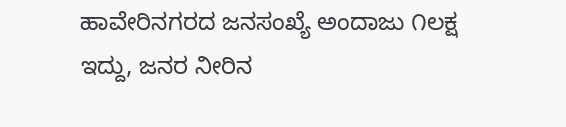ಹಾವೇರಿನಗರದ ಜನಸಂಖ್ಯೆ ಅಂದಾಜು ೧ಲಕ್ಷ ಇದ್ದು, ಜನರ ನೀರಿನ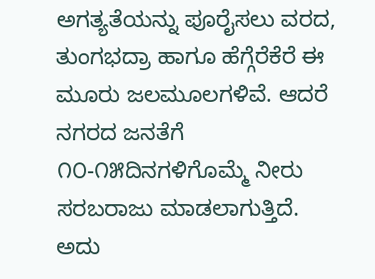ಅಗತ್ಯತೆಯನ್ನು ಪೂರೈಸಲು ವರದ, ತುಂಗಭದ್ರಾ ಹಾಗೂ ಹೆಗ್ಗೆರೆಕೆರೆ ಈ ಮೂರು ಜಲಮೂಲಗಳಿವೆ. ಆದರೆ ನಗರದ ಜನತೆಗೆ ೧೦-೧೫ದಿನಗಳಿಗೊಮ್ಮೆ ನೀರು ಸರಬರಾಜು ಮಾಡಲಾಗುತ್ತಿದೆ. ಅದು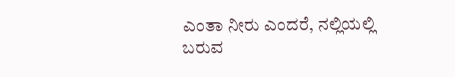ಎಂತಾ ನೀರು ಎಂದರೆ, ನಲ್ಲಿಯಲ್ಲಿ ಬರುವ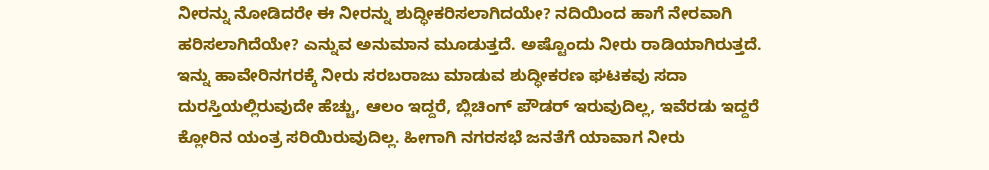ನೀರನ್ನು ನೋಡಿದರೇ ಈ ನೀರನ್ನು ಶುದ್ಧೀಕರಿಸಲಾಗಿದಯೇ? ನದಿಯಿಂದ ಹಾಗೆ ನೇರವಾಗಿ ಹರಿಸಲಾಗಿದೆಯೇ? ಎನ್ನುವ ಅನುಮಾನ ಮೂಡುತ್ತದೆ. ಅಷ್ಟೊಂದು ನೀರು ರಾಡಿಯಾಗಿರುತ್ತದೆ. ಇನ್ನು ಹಾವೇರಿನಗರಕ್ಕೆ ನೀರು ಸರಬರಾಜು ಮಾಡುವ ಶುದ್ಧೀಕರಣ ಘಟಕವು ಸದಾ ದುರಸ್ತಿಯಲ್ಲಿರುವುದೇ ಹೆಚ್ಚು, ಆಲಂ ಇದ್ದರೆ, ಬ್ಲಿಚಿಂಗ್ ಪೌಡರ್ ಇರುವುದಿಲ್ಲ, ಇವೆರಡು ಇದ್ದರೆ ಕ್ಲೋರಿನ ಯಂತ್ರ ಸರಿಯಿರುವುದಿಲ್ಲ. ಹೀಗಾಗಿ ನಗರಸಭೆ ಜನತೆಗೆ ಯಾವಾಗ ನೀರು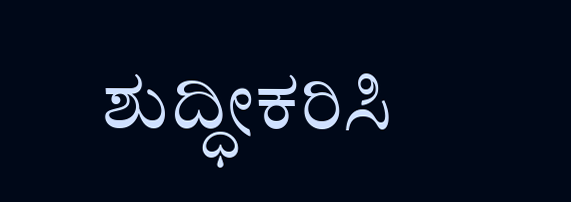ಶುದ್ಧೀಕರಿಸಿ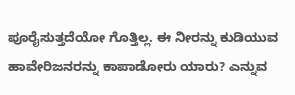ಪೂರೈಸುತ್ತದೆಯೋ ಗೊತ್ತಿಲ್ಲ. ಈ ನೀರನ್ನು ಕುಡಿಯುವ ಹಾವೇರಿಜನರನ್ನು ಕಾಪಾಡೋರು ಯಾರು? ಎನ್ನುವ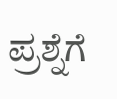ಪ್ರಶ್ನೆಗೆ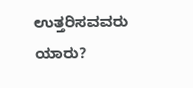ಉತ್ತರಿಸವವರು ಯಾರು?